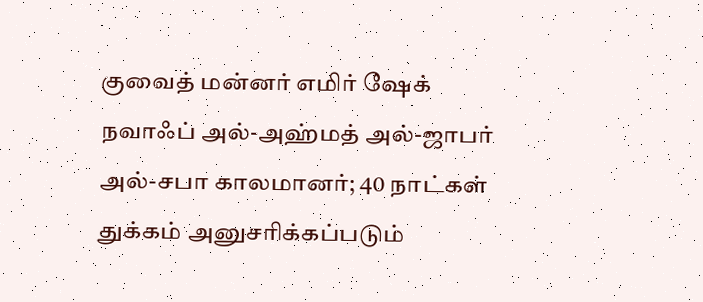குவைத் மன்னர் எமிர் ஷேக் நவாஃப் அல்-அஹ்மத் அல்-ஜாபர் அல்-சபா காலமானர்; 40 நாட்கள் துக்கம் அனுசரிக்கப்படும்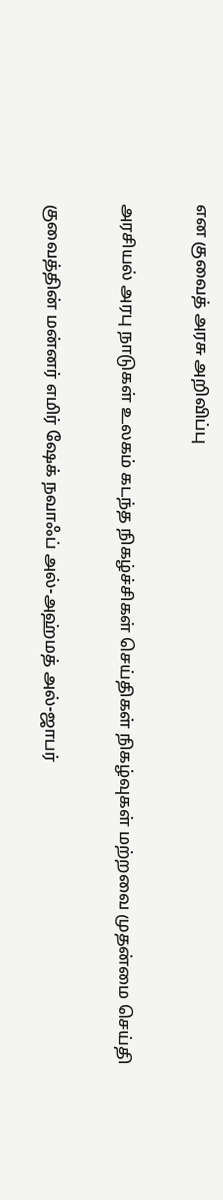என குவைத் அரசு அறிவிப்பு

அரசியல் அரபு நாடுகள் உலகம் கடந்த நிகழ்ச்சிகள் செய்திகள் நிகழ்வுகள் மற்றவை முதன்மை செய்தி

குவைத்தின் மன்னர் எமிர் ஷேக் நவாஃப் அல்-அஹ்மத் அல்-ஜாபர்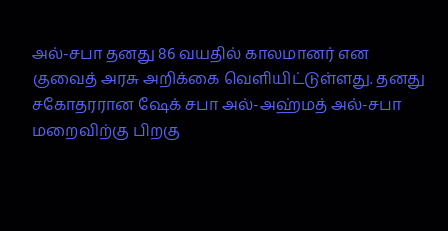அல்-சபா தனது 86 வயதில் காலமானர் என குவைத் அரசு அறிக்கை வெளியிட்டுள்ளது. தனது சகோதரரான ஷேக் சபா அல்-அஹ்மத் அல்-சபா மறைவிற்கு பிறகு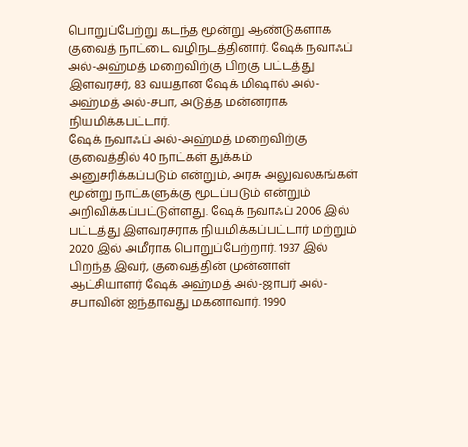பொறுப்பேற்று கடந்த மூன்று ஆண்டுகளாக குவைத் நாட்டை வழிநடத்தினார். ஷேக் நவாஃப் அல்-அஹ்மத் மறைவிற்கு பிறகு பட்டத்து இளவரசர், 83 வயதான ஷேக் மிஷால் அல்-அஹ்மத் அல்-சபா, அடுத்த மன்னராக நியமிக்கபட்டார்.
ஷேக் நவாஃப் அல்-அஹ்மத் மறைவிற்கு குவைத்தில் 40 நாட்கள் துக்கம் அனுசரிக்கப்படும் என்றும், அரசு அலுவலகங்கள் மூன்று நாட்களுக்கு மூடப்படும் என்றும் அறிவிக்கப்பட்டுள்ளது. ஷேக் நவாஃப் 2006 இல் பட்டத்து இளவரசராக நியமிக்கப்பட்டார் மற்றும் 2020 இல் அமீராக பொறுப்பேற்றார். 1937 இல் பிறந்த இவர், குவைத்தின் முன்னாள் ஆட்சியாளர் ஷேக் அஹ்மத் அல்-ஜாபர் அல்-சபாவின் ஐந்தாவது மகனாவார். 1990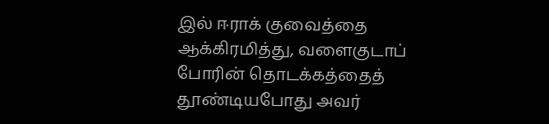இல் ஈராக் குவைத்தை ஆக்கிரமித்து, வளைகுடாப் போரின் தொடக்கத்தைத் தூண்டியபோது அவர்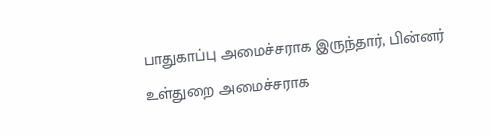பாதுகாப்பு அமைச்சராக இருந்தார், பின்னர் உள்துறை அமைச்சராக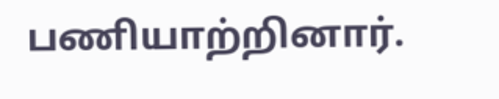பணியாற்றினார்.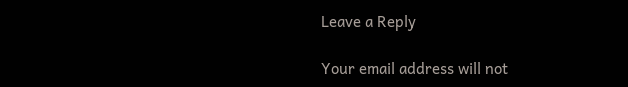Leave a Reply

Your email address will not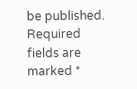be published. Required fields are marked *